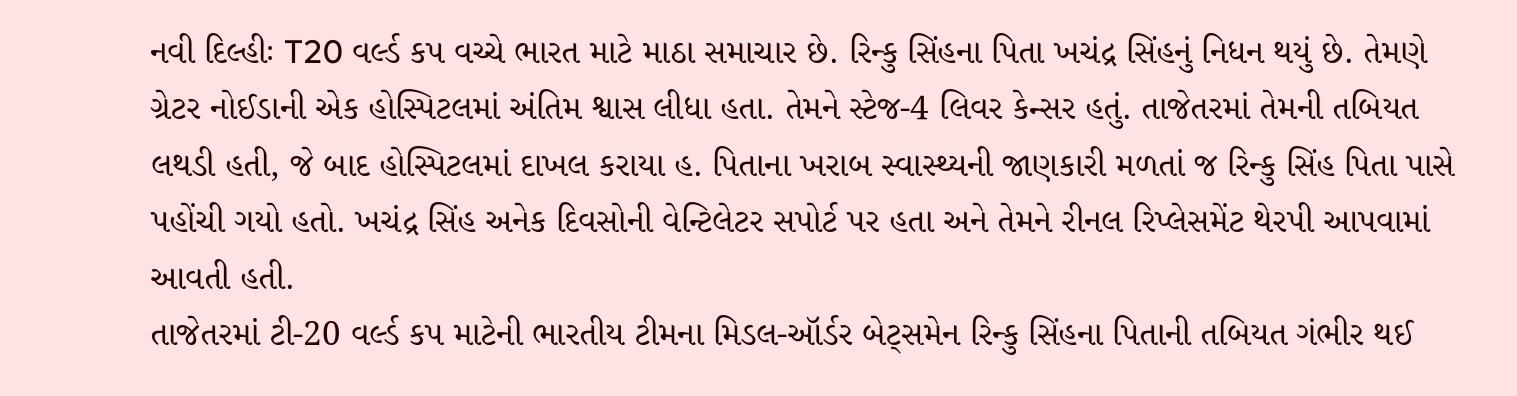નવી દિલ્હીઃ T20 વર્લ્ડ કપ વચ્ચે ભારત માટે માઠા સમાચાર છે. રિન્કુ સિંહના પિતા ખચંદ્ર સિંહનું નિધન થયું છે. તેમણે ગ્રેટર નોઈડાની એક હોસ્પિટલમાં અંતિમ શ્વાસ લીધા હતા. તેમને સ્ટેજ-4 લિવર કેન્સર હતું. તાજેતરમાં તેમની તબિયત લથડી હતી, જે બાદ હોસ્પિટલમાં દાખલ કરાયા હ. પિતાના ખરાબ સ્વાસ્થ્યની જાણકારી મળતાં જ રિન્કુ સિંહ પિતા પાસે પહોંચી ગયો હતો. ખચંદ્ર સિંહ અનેક દિવસોની વેન્ટિલેટર સપોર્ટ પર હતા અને તેમને રીનલ રિપ્લેસમેંટ થેરપી આપવામાં આવતી હતી.
તાજેતરમાં ટી-20 વર્લ્ડ કપ માટેની ભારતીય ટીમના મિડલ-ઑર્ડર બેટ્સમેન રિન્કુ સિંહના પિતાની તબિયત ગંભીર થઈ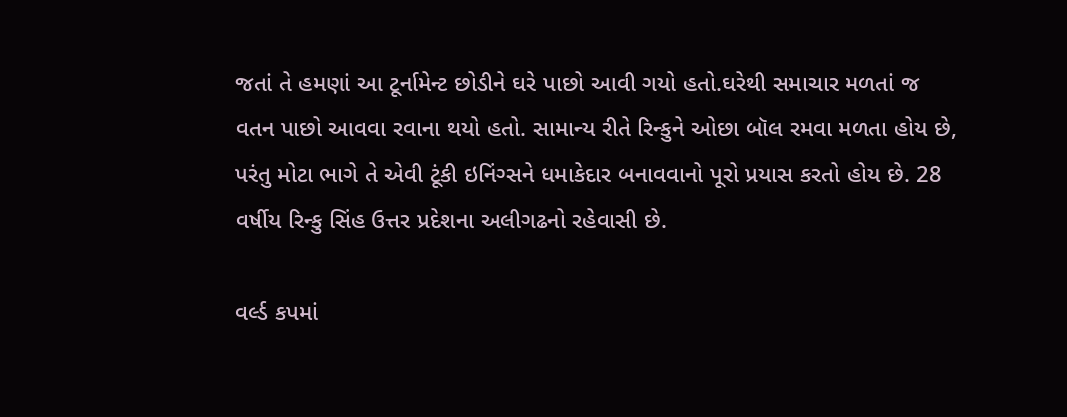જતાં તે હમણાં આ ટૂર્નામેન્ટ છોડીને ઘરે પાછો આવી ગયો હતો.ઘરેથી સમાચાર મળતાં જ વતન પાછો આવવા રવાના થયો હતો. સામાન્ય રીતે રિન્કુને ઓછા બૉલ રમવા મળતા હોય છે, પરંતુ મોટા ભાગે તે એવી ટૂંકી ઇનિંગ્સને ધમાકેદાર બનાવવાનો પૂરો પ્રયાસ કરતો હોય છે. 28 વર્ષીય રિન્કુ સિંહ ઉત્તર પ્રદેશના અલીગઢનો રહેવાસી છે.

વર્લ્ડ કપમાં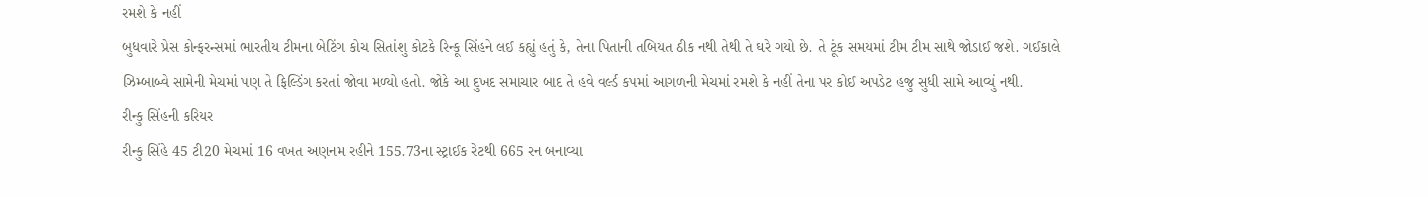રમશે કે નહીં
બુધવારે પ્રેસ કોન્ફરન્સમાં ભારતીય ટીમના બેટિંગ કોચ સિતાંશુ કોટકે રિન્કૂ સિંહને લઈ કહ્યું હતું કે, તેના પિતાની તબિયત ઠીક નથી તેથી તે ઘરે ગયો છે. તે ટૂંક સમયમાં ટીમ ટીમ સાથે જોડાઈ જશે. ગઈકાલે ઝિમ્બાબ્વે સામેની મેચમાં પણ તે ફિલ્ડિંગ કરતાં જોવા મળ્યો હતો. જોકે આ દુખદ સમાચાર બાદ તે હવે વર્લ્ડ કપમાં આગળની મેચમાં રમશે કે નહીં તેના પર કોઈ અપડેટ હજુ સુધી સામે આવ્યું નથી.
રીન્કુ સિંહની કરિયર
રીન્કુ સિંહે 45 ટી20 મેચમાં 16 વખત અણનમ રહીને 155.73ના સ્ટ્રાઈક રેટથી 665 રન બનાવ્યા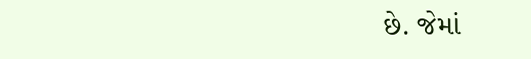છે. જેમાં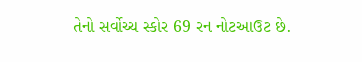તેનો સર્વોચ્ચ સ્કોર 69 રન નોટઆઉટ છે.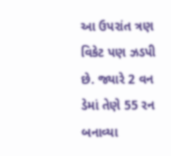આ ઉપરાંત ત્રણ વિકેટ પણ ઝડપી છે. જ્યારે 2 વન ડેમાં તેણે 55 રન બનાવ્યા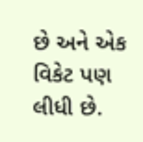છે અને એક વિકેટ પણ લીધી છે.